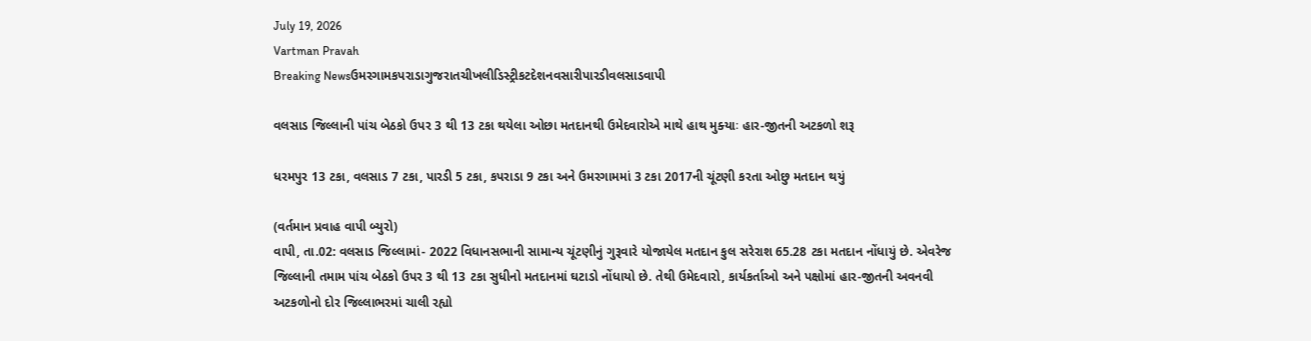July 19, 2026
Vartman Pravah
Breaking Newsઉમરગામકપરાડાગુજરાતચીખલીડિસ્ટ્રીકટદેશનવસારીપારડીવલસાડવાપી

વલસાડ જિલ્લાની પાંચ બેઠકો ઉપર 3 થી 13 ટકા થયેલા ઓછા મતદાનથી ઉમેદવારોએ માથે હાથ મુક્‍યાઃ હાર-જીતની અટકળો શરૂ

ધરમપુર 13 ટકા, વલસાડ 7 ટકા, પારડી 5 ટકા, કપરાડા 9 ટકા અને ઉમરગામમાં 3 ટકા 2017ની ચૂંટણી કરતા ઓછુ મતદાન થયું

(વર્તમાન પ્રવાહ વાપી બ્‍યુરો)
વાપી, તા.02: વલસાડ જિલ્લામાં- 2022 વિધાનસભાની સામાન્‍ય ચૂંટણીનું ગુરૂવારે યોજાયેલ મતદાન કુલ સરેરાશ 65.28 ટકા મતદાન નોંધાયું છે. એવરેજ જિલ્લાની તમામ પાંચ બેઠકો ઉપર 3 થી 13 ટકા સુધીનો મતદાનમાં ઘટાડો નોંધાયો છે. તેથી ઉમેદવારો, કાર્યકર્તાઓ અને પક્ષોમાં હાર-જીતની અવનવી અટકળોનો દોર જિલ્લાભરમાં ચાલી રહ્યો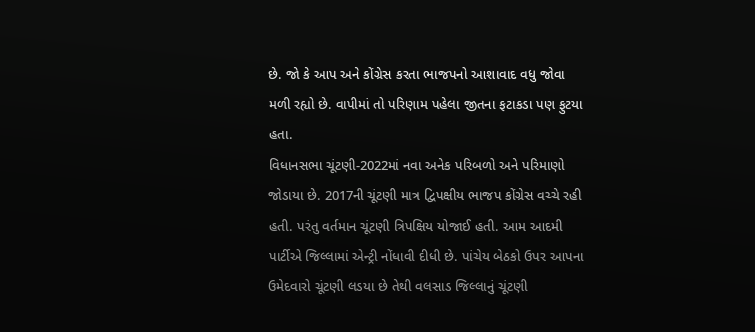છે. જો કે આપ અને કોંગ્રેસ કરતા ભાજપનો આશાવાદ વધુ જોવા મળી રહ્યો છે. વાપીમાં તો પરિણામ પહેલા જીતના ફટાકડા પણ ફુટયા હતા.
વિધાનસભા ચૂંટણી-2022માં નવા અનેક પરિબળો અને પરિમાણો જોડાયા છે. 2017ની ચૂંટણી માત્ર દ્વિપક્ષીય ભાજપ કોંગ્રેસ વચ્‍ચે રહી હતી. પરંતુ વર્તમાન ચૂંટણી ત્રિપક્ષિય યોજાઈ હતી. આમ આદમી પાર્ટીએ જિલ્લામાં એન્‍ટ્રી નોંધાવી દીધી છે. પાંચેય બેઠકો ઉપર આપના ઉમેદવારો ચૂંટણી લડયા છે તેથી વલસાડ જિલ્લાનું ચૂંટણી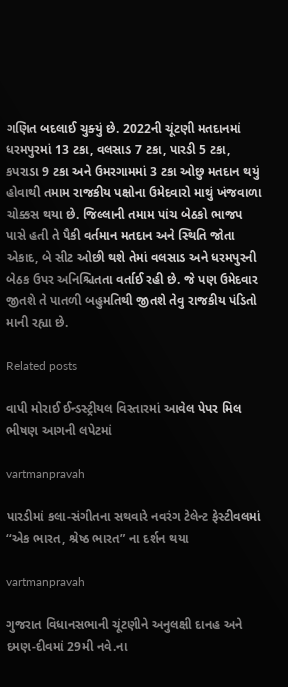ગણિત બદલાઈ ચુક્‍યું છે. 2022ની ચૂંટણી મતદાનમાં ધરમપુરમાં 13 ટકા, વલસાડ 7 ટકા, પારડી 5 ટકા, કપરાડા 9 ટકા અને ઉમરગામમાં 3 ટકા ઓછુ મતદાન થયું હોવાથી તમામ રાજકીય પક્ષોના ઉમેદવારો માથું ખંજવાળા ચોક્કસ થયા છે. જિલ્લાની તમામ પાંચ બેઠકો ભાજપ પાસે હતી તે પૈકી વર્તમાન મતદાન અને સ્‍થિતિ જોતા એકાદ, બે સીટ ઓછી થશે તેમાં વલસાડ અને ધરમપુરની બેઠક ઉપર અનિશ્ચિતતા વર્તાઈ રહી છે. જે પણ ઉમેદવાર જીતશે તે પાતળી બહુમતિથી જીતશે તેવુ રાજકીય પંડિતો માની રહ્યા છે.

Related posts

વાપી મોરાઈ ઈન્‍ડસ્‍ટ્રીયલ વિસ્‍તારમાં આવેલ પેપર મિલ ભીષણ આગની લપેટમાં

vartmanpravah

પારડીમાં કલા-સંગીતના સથવારે નવરંગ ટેલેન્‍ટ ફેસ્‍ટીવલમાં ‘‘એક ભારત, શ્રેષ્ઠ ભારત” ના દર્શન થયા

vartmanpravah

ગુજરાત વિધાનસભાની ચૂંટણીને અનુલક્ષી દાનહ અને દમણ-દીવમાં 29મી નવે.ના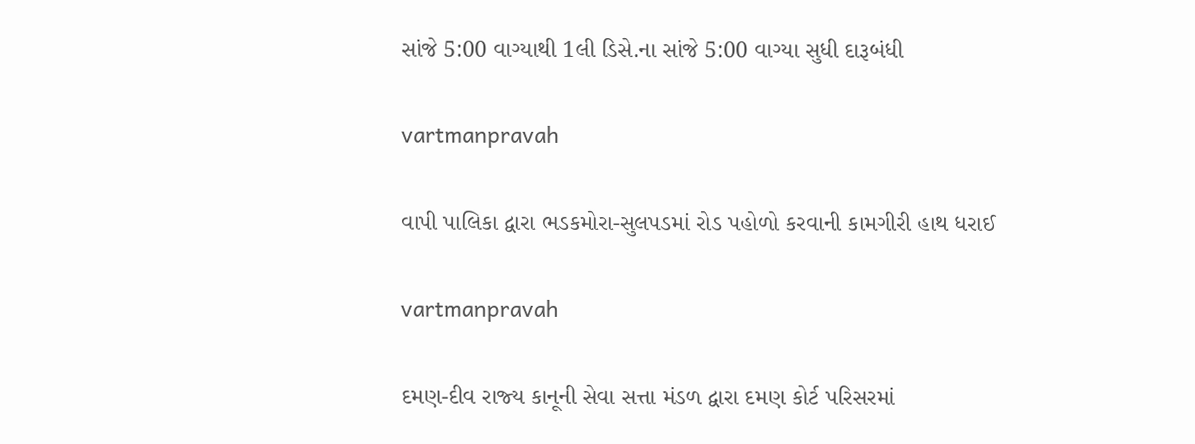સાંજે 5:00 વાગ્‍યાથી 1લી ડિસે.ના સાંજે 5:00 વાગ્‍યા સુધી દારૂબંધી

vartmanpravah

વાપી પાલિકા દ્વારા ભડકમોરા-સુલપડમાં રોડ પહોળો કરવાની કામગીરી હાથ ધરાઈ

vartmanpravah

દમણ-દીવ રાજ્‍ય કાનૂની સેવા સત્તા મંડળ દ્વારા દમણ કોર્ટ પરિસરમાં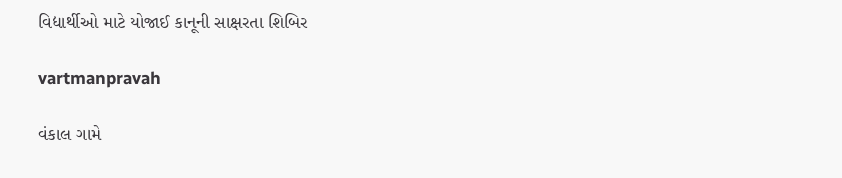વિદ્યાર્થીઓ માટે યોજાઈ કાનૂની સાક્ષરતા શિબિર

vartmanpravah

વંકાલ ગામે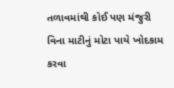તળાવમાંથી કોઈ પણ મંજુરી વિના માટીનું મોટા પાયે ખોદકામ કરવા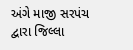અંગે માજી સરપંચ દ્વારા જિલ્લા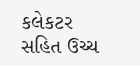કલેકટર સહિત ઉચ્‍ચ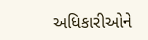અધિકારીઓને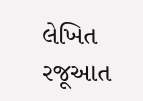લેખિત રજૂઆત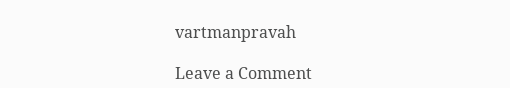vartmanpravah

Leave a Comment